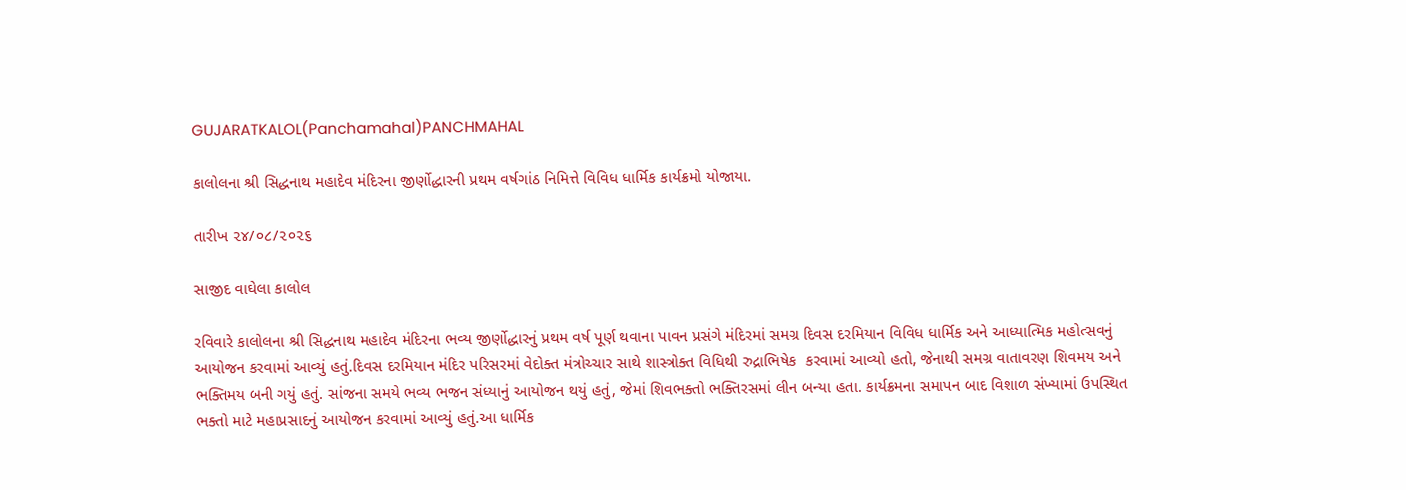GUJARATKALOL(Panchamahal)PANCHMAHAL

કાલોલના શ્રી સિદ્ધનાથ મહાદેવ મંદિરના જીર્ણોદ્ધારની પ્રથમ વર્ષગાંઠ નિમિત્તે વિવિધ ધાર્મિક કાર્યક્રમો યોજાયા.

તારીખ ૨૪/૦૮/૨૦૨૬

સાજીદ વાઘેલા કાલોલ

રવિવારે કાલોલના શ્રી સિદ્ધનાથ મહાદેવ મંદિરના ભવ્ય જીર્ણોદ્ધારનું પ્રથમ વર્ષ પૂર્ણ થવાના પાવન પ્રસંગે મંદિરમાં સમગ્ર દિવસ દરમિયાન વિવિધ ધાર્મિક અને આધ્યાત્મિક મહોત્સવનું આયોજન કરવામાં આવ્યું હતું.દિવસ દરમિયાન મંદિર પરિસરમાં વેદોક્ત મંત્રોચ્ચાર સાથે શાસ્ત્રોક્ત વિધિથી રુદ્રાભિષેક  કરવામાં આવ્યો હતો, જેનાથી સમગ્ર વાતાવરણ શિવમય અને ભક્તિમય બની ગયું હતું. સાંજના સમયે ભવ્ય ભજન સંધ્યાનું આયોજન થયું હતું, જેમાં શિવભક્તો ભક્તિરસમાં લીન બન્યા હતા. કાર્યક્રમના સમાપન બાદ વિશાળ સંખ્યામાં ઉપસ્થિત ભક્તો માટે મહાપ્રસાદનું આયોજન કરવામાં આવ્યું હતું.આ ધાર્મિક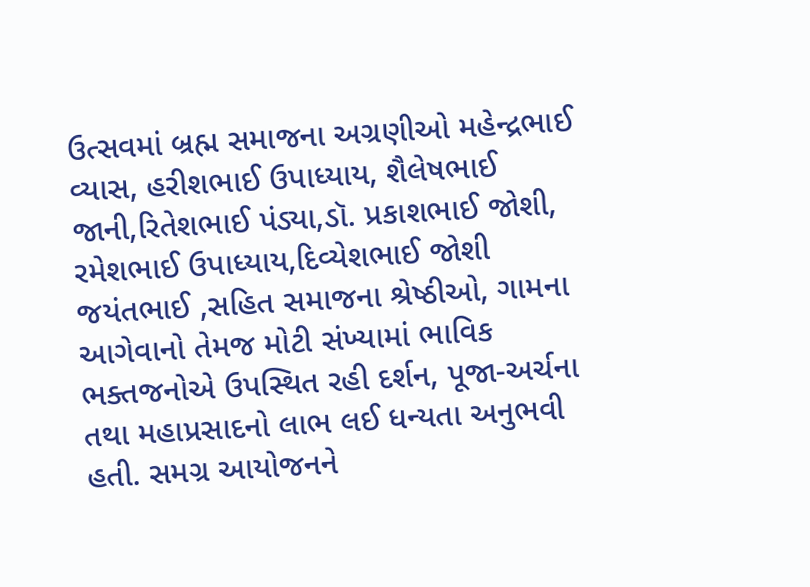ઉત્સવમાં બ્રહ્મ સમાજના અગ્રણીઓ મહેન્દ્રભાઈ વ્યાસ, હરીશભાઈ ઉપાધ્યાય, શૈલેષભાઈ જાની,રિતેશભાઈ પંડ્યા,ડૉ. પ્રકાશભાઈ જોશી, રમેશભાઈ ઉપાધ્યાય,દિવ્યેશભાઈ જોશી જયંતભાઈ ,સહિત સમાજના શ્રેષ્ઠીઓ, ગામના આગેવાનો તેમજ મોટી સંખ્યામાં ભાવિક ભક્તજનોએ ઉપસ્થિત રહી દર્શન, પૂજા-અર્ચના તથા મહાપ્રસાદનો લાભ લઈ ધન્યતા અનુભવી હતી. સમગ્ર આયોજનને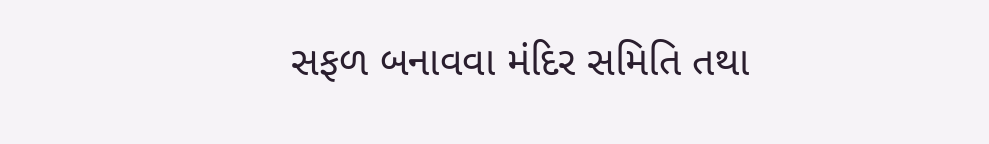સફળ બનાવવા મંદિર સમિતિ તથા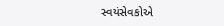સ્વયંસેવકોએ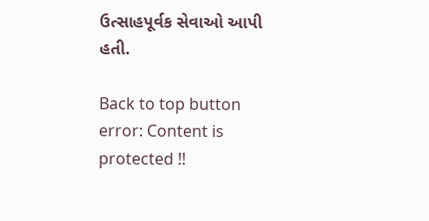ઉત્સાહપૂર્વક સેવાઓ આપી હતી.

Back to top button
error: Content is protected !!